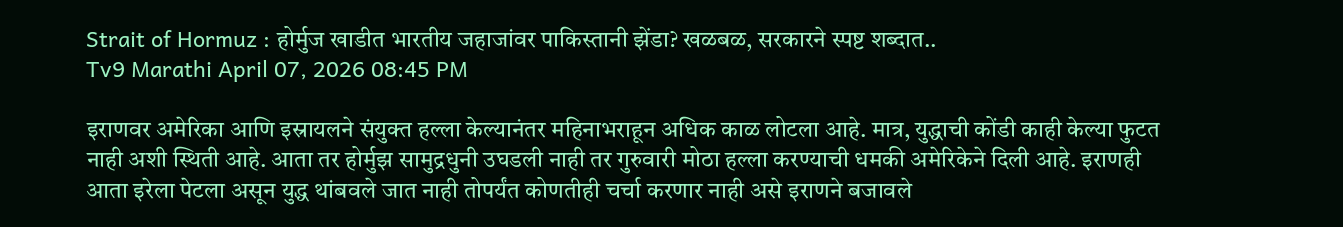Strait of Hormuz : होर्मुज खाडीत भारतीय जहाजांवर पाकिस्तानी झेंडा? खळबळ, सरकारने स्पष्ट शब्दात..
Tv9 Marathi April 07, 2026 08:45 PM

इराणवर अमेरिका आणि इस्रायलने संयुक्त हल्ला केल्यानंतर महिनाभराहून अधिक काळ लोटला आहे. मात्र, युद्धाची कोंडी काही केल्या फुटत नाही अशी स्थिती आहे. आता तर होर्मुझ सामुद्रधुनी उघडली नाही तर गुरुवारी मोठा हल्ला करण्याची धमकी अमेरिकेने दिली आहे. इराणही आता इरेला पेटला असून युद्ध थांबवले जात नाही तोपर्यंत कोणतीही चर्चा करणार नाही असे इराणने बजावले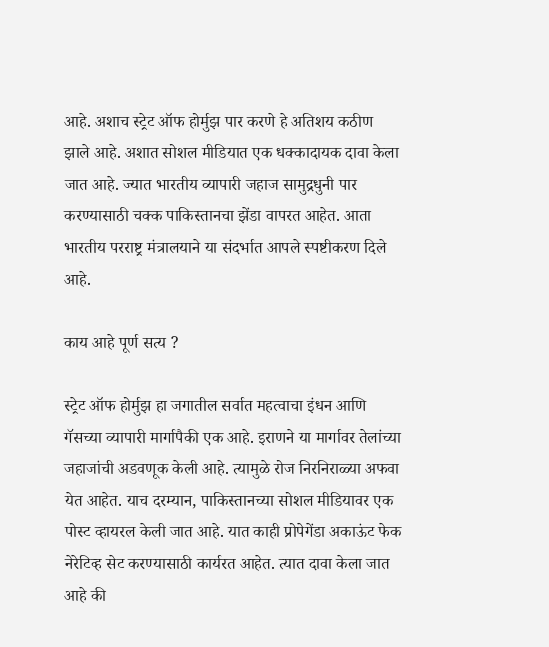आहे. अशाच स्ट्रेट ऑफ होर्मुझ पार करणे हे अतिशय कठीण झाले आहे. अशात सोशल मीडियात एक धक्कादायक दावा केला जात आहे. ज्यात भारतीय व्यापारी जहाज सामुद्रधुनी पार करण्यासाठी चक्क पाकिस्तानचा झेंडा वापरत आहेत. आता भारतीय परराष्ट्र मंत्रालयाने या संदर्भात आपले स्पष्टीकरण दिले आहे.

काय आहे पूर्ण सत्य ?

स्ट्रेट ऑफ होर्मुझ हा जगातील सर्वात महत्वाचा इंधन आणि गॅसच्या व्यापारी मार्गापैकी एक आहे. इराणने या मार्गावर तेलांच्या जहाजांची अडवणूक केली आहे. त्यामुळे रोज निरनिराळ्या अफवा येत आहेत. याच दरम्यान, पाकिस्तानच्या सोशल मीडियावर एक पोस्ट व्हायरल केली जात आहे. यात काही प्रोपेगेंडा अकाऊंट फेक नेरेटिव्ह सेट करण्यासाठी कार्यरत आहेत. त्यात दावा केला जात आहे की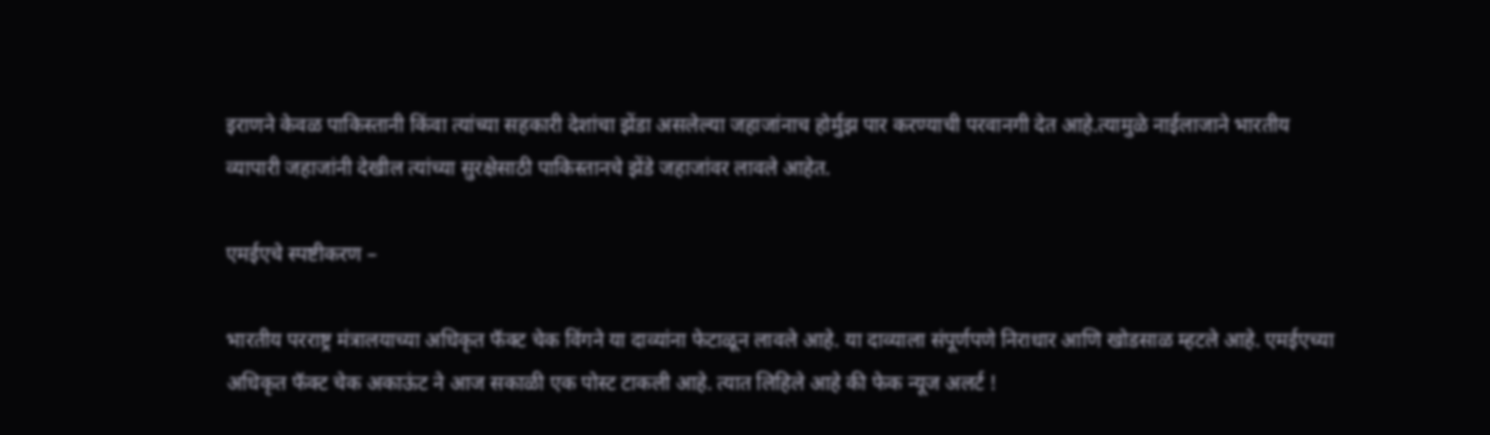इराणने केवळ पाकिस्तानी किंवा त्यांच्या सहकारी देशांचा झेंडा असलेल्या जहाजांनाच होर्मुझ पार करण्याची परवानगी देत आहे.त्यामुळे नाईलाजाने भारतीय व्यापारी जहाजांनी देखील त्यांच्या सुरक्षेसाठी पाकिस्तानचे झेंडे जहाजांवर लावले आहेत.

एमईएचे स्पष्टीकरण –

भारतीय परराष्ट्र मंत्रालयाच्या अधिकृत फॅक्ट चेक विंगने या दाव्यांना फेटाळून लावले आहे. या दाव्याला संपूर्णपणे निराधार आणि खोडसाळ म्हटले आहे. एमईएच्या अधिकृत फॅक्ट चेक अकाऊंट ने आज सकाळी एक पोस्ट टाकली आहे. त्यात लिहिले आहे की फेक न्यूज अलर्ट !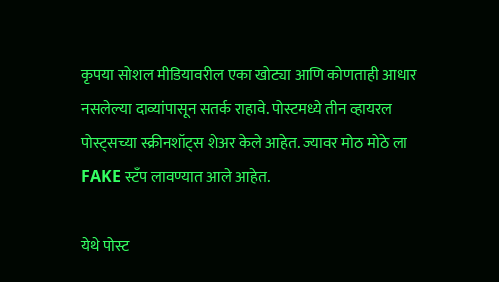कृपया सोशल मीडियावरील एका खोट्या आणि कोणताही आधार नसलेल्या दाव्यांपासून सतर्क राहावे. पोस्टमध्ये तीन व्हायरल पोस्ट्सच्या स्क्रीनशॉट्स शेअर केले आहेत. ज्यावर मोठ मोठे ला FAKE स्टँप लावण्यात आले आहेत.

येथे पोस्ट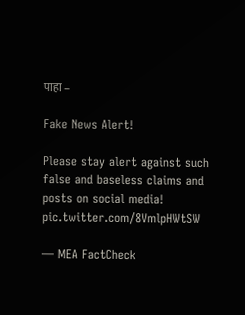पाहा –

Fake News Alert!

Please stay alert against such false and baseless claims and posts on social media! pic.twitter.com/8VmlpHWtSW

— MEA FactCheck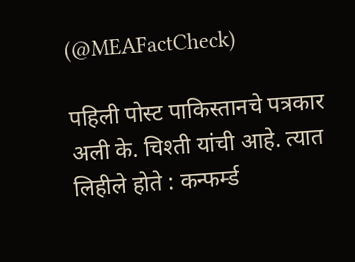(@MEAFactCheck)

पहिली पोस्ट पाकिस्तानचे पत्रकार अली के. चिश्ती यांची आहे. त्यात लिहीले होते : कन्फर्म्ड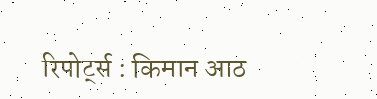रिपोर्ट्स : किमान आठ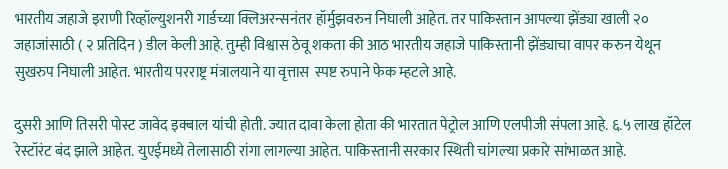भारतीय जहाजे इराणी रिव्हॉल्युशनरी गार्डच्या क्लिअरन्सनंतर हॉर्मुझवरुन निघाली आहेत. तर पाकिस्तान आपल्या झेंड्या खाली २० जहाजांसाठी ( २ प्रतिदिन ) डील केली आहे. तुम्ही विश्वास ठेवू शकता की आठ भारतीय जहाजे पाकिस्तानी झेंड्याचा वापर करुन येथून सुखरुप निघाली आहेत. भारतीय परराष्ट्र मंत्रालयाने या वृत्तास  स्पष्ट रुपाने फेक म्हटले आहे.

दुसरी आणि तिसरी पोस्ट जावेद इक्बाल यांची होती. ज्यात दावा केला होता की भारतात पेट्रोल आणि एलपीजी संपला आहे. ६.५ लाख हॉटेल रेस्टॉरंट बंद झाले आहेत. युएईमध्ये तेलासाठी रांगा लागल्या आहेत. पाकिस्तानी सरकार स्थिती चांगल्या प्रकारे सांभाळत आहे.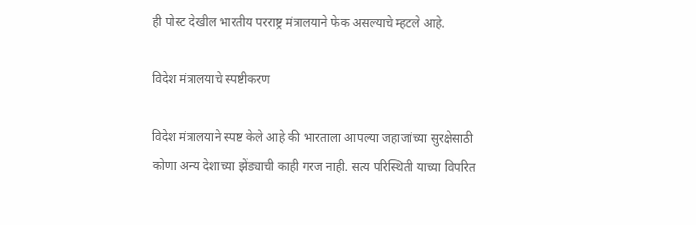ही पोस्ट देखील भारतीय परराष्ट्र मंत्रालयाने फेक असल्याचे म्हटले आहे.

विदेश मंत्रालयाचे स्पष्टीकरण

विदेश मंत्रालयाने स्पष्ट केले आहे की भारताला आपल्या जहाजांच्या सुरक्षेसाठी कोणा अन्य देशाच्या झेंड्याची काही गरज नाही. सत्य परिस्थिती याच्या विपरित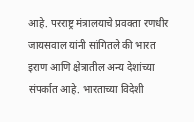आहे. परराष्ट्र मंत्रालयाचे प्रवक्ता रणधीर जायसवाल यांनी सांगितले की भारत इराण आणि क्षेत्रातील अन्य देशांच्या संपर्कात आहे. भारताच्या विदेशी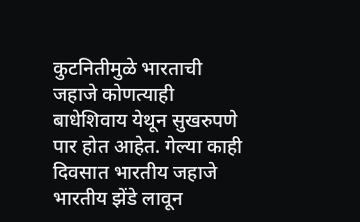कुटनितीमुळे भारताची जहाजे कोणत्याही बाधेशिवाय येथून सुखरुपणे पार होत आहेत. गेल्या काही दिवसात भारतीय जहाजे भारतीय झेंडे लावून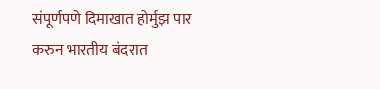संपूर्णपणे दिमाखात होर्मुझ पार करुन भारतीय बंदरात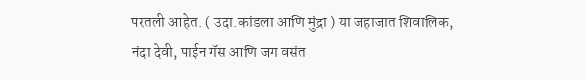परतली आहेत. ( उदा.कांडला आणि मुंद्रा ) या जहाजात शिवालिक, नंदा देवी, पाईन गॅस आणि जग वसंत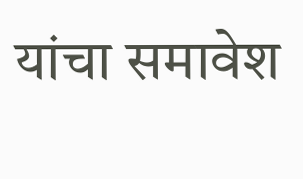यांचा समावेश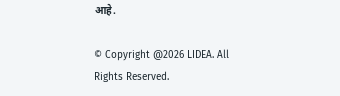आहे.

© Copyright @2026 LIDEA. All Rights Reserved.